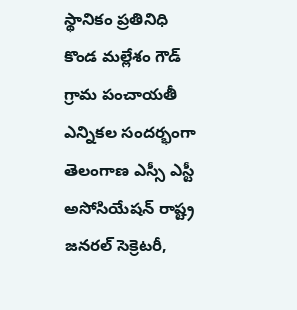స్థానికం ప్రతినిధి కొండ మల్లేశం గౌడ్
గ్రామ పంచాయతీ ఎన్నికల సందర్భంగా తెలంగాణ ఎస్సీ ఎస్టీ అసోసియేషన్ రాష్ట్ర జనరల్ సెక్రెటరీ,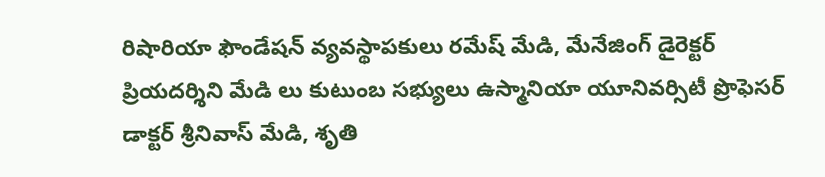రిషారియా ఫౌండేషన్ వ్యవస్థాపకులు రమేష్ మేడి, మేనేజింగ్ డైరెక్టర్ ప్రియదర్శిని మేడి లు కుటుంబ సభ్యులు ఉస్మానియా యూనివర్సిటీ ప్రొఫెసర్ డాక్టర్ శ్రీనివాస్ మేడి, శృతి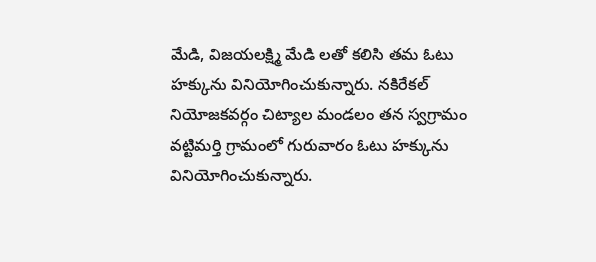మేడి, విజయలక్ష్మి మేడి లతో కలిసి తమ ఓటు హక్కును వినియోగించుకున్నారు. నకిరేకల్ నియోజకవర్గం చిట్యాల మండలం తన స్వగ్రామం వట్టిమర్తి గ్రామంలో గురువారం ఓటు హక్కును వినియోగించుకున్నారు.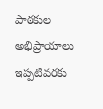పాఠకుల అభిప్రాయాలు
ఇప్పటివరకు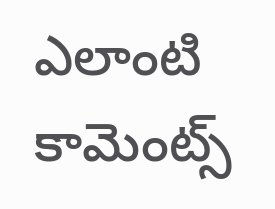ఎలాంటి కామెంట్స్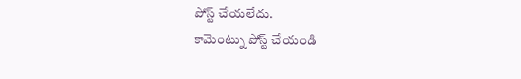పోస్ట్ చేయలేదు.
కామెంట్ను పోస్ట్ చేయండి